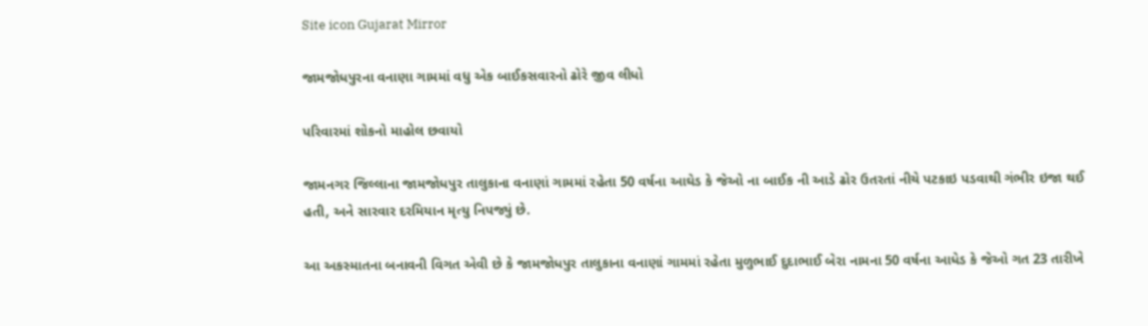Site icon Gujarat Mirror

જામજોધપુરના વનાણા ગામમાં વધુ એક બાઈકસવારનો ઢોરે જીવ લીધો

પરિવારમાં શોકનો માહોલ છવાયો

જામનગર જિલ્લાના જામજોધપુર તાલુકાના વનાણાં ગામમાં રહેતા 50 વર્ષના આઘેડ કે જેઓ ના બાઈક ની આડે ઢોર ઉતરતાં નીચે પટકાઇ પડવાથી ગંભીર ઇજા થઈ હતી, અને સારવાર દરમિયાન મૃત્યુ નિપજ્યું છે.

આ અકસ્માતના બનાવની વિગત એવી છે કે જામજોધપુર તાલુકાના વનાણાં ગામમાં રહેતા મુળુભાઈ દુદાભાઈ બેરા નામના 50 વર્ષના આધેડ કે જેઓ ગત 23 તારીખે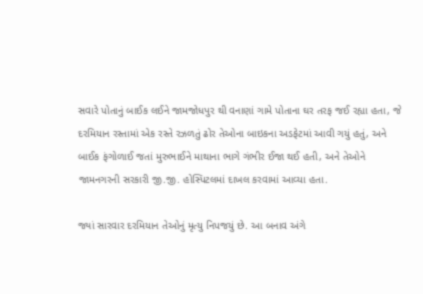સવારે પોતાનું બાઈક લઈને જામજોધપુર થી વનાણાં ગામે પોતાના ઘર તરફ જઈ રહ્યા હતા, જે દરમિયાન રસ્તામાં એક રસ્તે રઝળતું ઢોર તેઓના બાઇકના અડફેટમાં આવી ગયું હતું, અને બાઈક ફંગોળાઈ જતાં મુરુભાઈને માથાના ભાગે ગંભીર ઈજા થઈ હતી, અને તેઓને જામનગરની સરકારી જી.જી. હોસ્પિટલમાં દાખલ કરવામાં આવ્યા હતા.

જ્યાં સારવાર દરમિયાન તેઓનું મૃત્યુ નિપજયું છે. આ બનાવ અંગે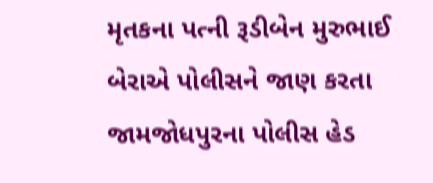મૃતકના પત્ની રૂડીબેન મુરુભાઈ બેરાએ પોલીસને જાણ કરતા જામજોધપુરના પોલીસ હેડ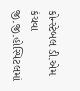કોન્સ્ટેબલ ડી.એમ કંચવા જી.જી.હોસ્પિટલમાં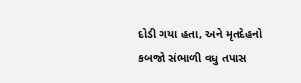દોડી ગયા હતા, અને મૃતદેહનો કબજો સંભાળી વધુ તપાસ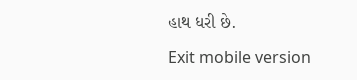હાથ ધરી છે.

Exit mobile version